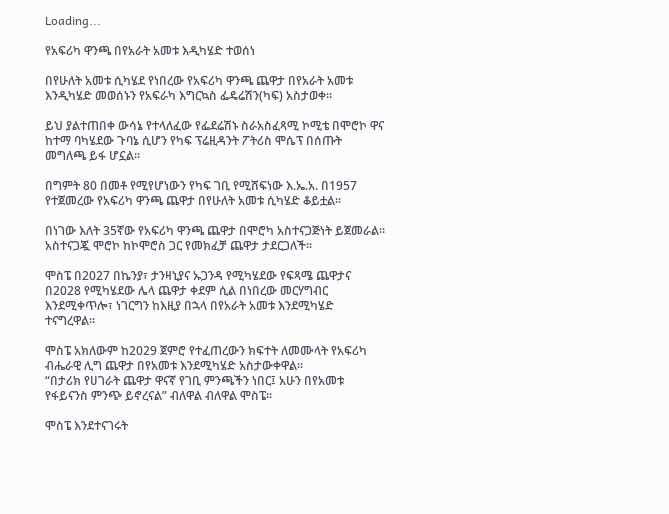Loading...

የአፍሪካ ዋንጫ በየአራት አመቱ እዲካሄድ ተወሰነ

በየሁለት አመቱ ሲካሄደ የነበረው የአፍሪካ ዋንጫ ጨዋታ በየአራት አመቱ እንዲካሄድ መወሰኑን የአፍራካ እግርኳስ ፌዴሬሽን(ካፍ) አስታወቀ።

ይህ ያልተጠበቀ ውሳኔ የተላለፈው የፌደሬሽኑ ስራአስፈጻሚ ኮሚቴ በሞሮኮ ዋና ከተማ ባካሄደው ጉባኔ ሲሆን የካፍ ፕሬዚዳንት ፖትሪስ ሞሴፕ በሰጡት መግለጫ ይፋ ሆኗል።

በግምት 80 በመቶ የሚየሆነውን የካፍ ገቢ የሚሸፍነው እ.ኤ.አ. በ1957 የተጀመረው የአፍሪካ ዋንጫ ጨዋታ በየሁለት አመቱ ሲካሄድ ቆይቷል።

በነገው እለት 35ኛው የአፍሪካ ዋንጫ ጨዋታ በሞሮካ አስተናጋጅነት ይጀመራል። አስተናጋጇ ሞሮኮ ከኮሞሮስ ጋር የመክፈቻ ጨዋታ ታደርጋለች።

ሞስፔ በ2027 በኬንያ፣ ታንዛኒያና ኡጋንዳ የሚካሄደው የፍጻሜ ጨዋታና በ2028 የሚካሄደው ሌላ ጨዋታ ቀደም ሲል በነበረው መርሃግብር እንደሚቀጥሎ፣ ነገርግን ከእዚያ በኋላ በየአራት አመቱ እንደሚካሄድ ተናግረዋል።

ሞስፔ አክለውም ከ2029 ጀምሮ የተፈጠረውን ክፍተት ለመሙላት የአፍሪካ ብሔራዊ ሊግ ጨዋታ በየአመቱ እንደሚካሄድ አስታውቀዋል።
“በታሪክ የሀገራት ጨዋታ ዋናኛ የገቢ ምንጫችን ነበር፤ አሁን በየአመቱ የፋይናንስ ምንጭ ይኖረናል” ብለዋል ብለዋል ሞስፔ።

ሞስፔ እንደተናገሩት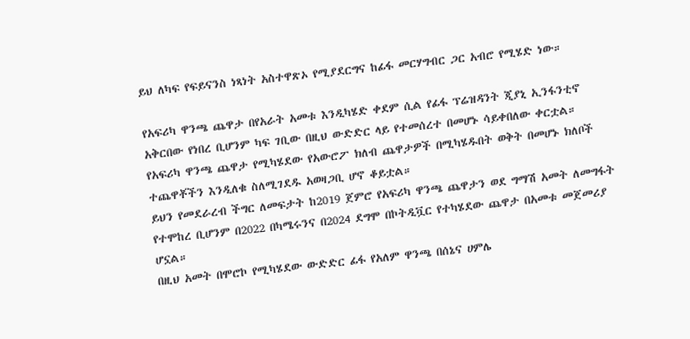ይህ ለካፍ የፍይናንስ ነጻነት አስተዋጽኦ የሚያደርግና ከፊፋ መርሃግብር ጋር አብሮ የሚሄድ ነው።

የአፍሪካ ዋንጫ ጨዋታ በየአራት አመቱ እንዲካሄድ ቀደም ሲል የፊፋ ፕሬዝዳንት ጂያኒ ኢንፋንቲኖ አቅርበው የነበረ ቢሆንም ካፍ ገቢው በዚህ ውድድር ላይ የተመሰረተ በመሆኑ ሳይቀበለው ቀርቷል። የአፍሪካ ዋንጫ ጨዋታ የሚካሄደው የአውሮፖ ክለብ ጨዋታዎች በሚካሄዱበት ወቅት በመሆኑ ክለቦች ተጨዋቾችን እንዲለቁ ስለሚገደዱ አወዛጋቢ ሆኖ ቆይቷል።
ይህን የመደራረብ ችግር ለመፍታት ከ2019 ጀምሮ የአፍሪካ ዋንጫ ጨዋታን ወደ ግማሽ አመት ለመግፋት የተሞከረ ቢሆንም በ2022 በካሜሩንና በ2024 ደግሞ በኮትዲቯር የተካሄደው ጨዋታ በአመቱ መጀመሪያ ሆኗል።
በዚህ አመት በሞሮኮ የሚካሄደው ውድድር ፊፋ የአለም ዋንጫ በሰኔና ሀምሌ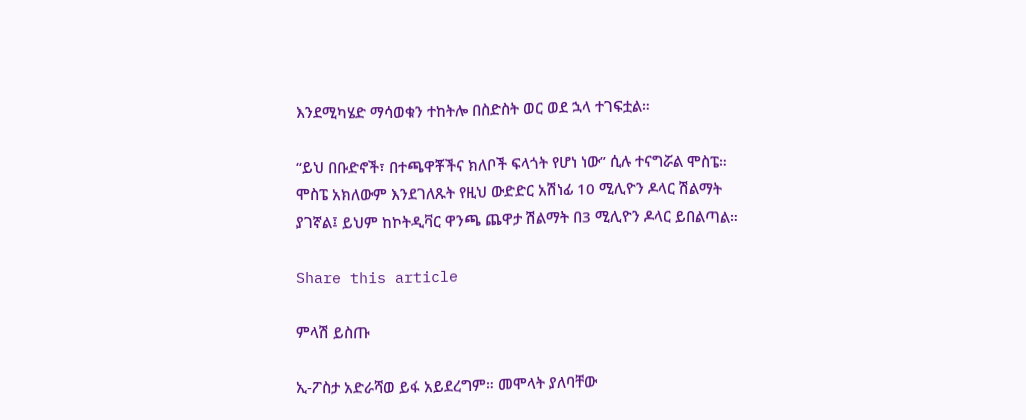እንደሚካሄድ ማሳወቁን ተከትሎ በስድስት ወር ወደ ኋላ ተገፍቷል።

“ይህ በቡድኖች፣ በተጫዋቾችና ክለቦች ፍላጎት የሆነ ነው” ሲሉ ተናግሯል ሞስፔ።
ሞስፔ አክለውም እንደገለጹት የዚህ ውድድር አሽነፊ 10 ሚሊዮን ዶላር ሽልማት ያገኛል፤ ይህም ከኮትዲቫር ዋንጫ ጨዋታ ሽልማት በ3 ሚሊዮን ዶላር ይበልጣል።

Share this article

ምላሽ ይስጡ

ኢ-ፖስታ አድራሻወ ይፋ አይደረግም። መሞላት ያለባቸው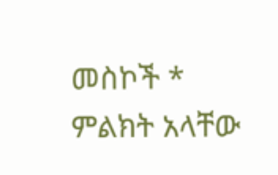መስኮች * ምልክት አላቸው